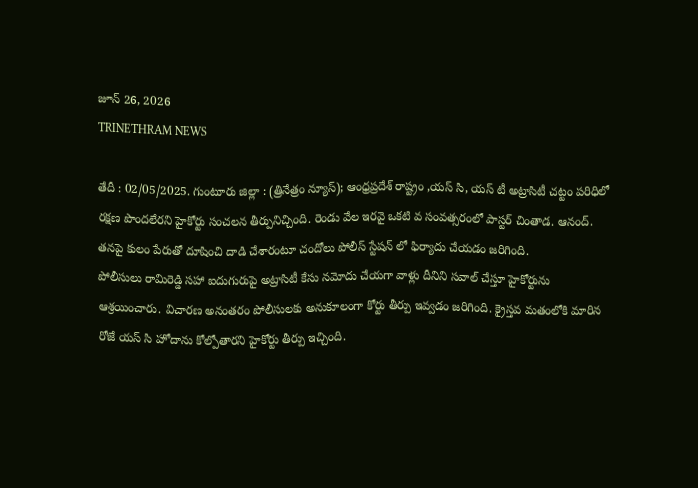జూన్ 26, 2026
TRINETHRAM NEWS

తేదీ : 02/05/2025. గుంటూరు జిల్లా : (త్రినేత్రం న్యూస్); ఆంధ్రప్రదేశ్ రాష్ట్రం ,యస్ సి, యస్ టీ అట్రాసిటీ చట్టం పరిధిలో రక్షణ పొందలేరని హైకోర్టు సంచలన తీర్పునిచ్చింది. రెండు వేల ఇరవై ఒకటి వ సంవత్సరంలో పాస్టర్ చింతాడ. ఆనంద్. తనపై కులం పేరుతో దూషించి దాడి చేశారంటూ చందోలు పోలీస్ స్టేషన్ లో ఫిర్యాదు చేయడం జరిగింది.
పోలీసులు రామిరెడ్డి సహా ఐదుగురుపై అట్రాసిటీ కేసు నమోదు చేయగా వాళ్లు దీనిని సవాల్ చేస్తూ హైకోర్టును ఆశ్రయించారు. విచారణ అనంతరం పోలీసులకు అనుకూలంగా కోర్టు తీర్పు ఇవ్వడం జరిగింది. క్రైస్తవ మతంలోకి మారిన రోజే యస్ సి హోదాను కోల్పోతారని హైకోర్టు తీర్పు ఇచ్చింది.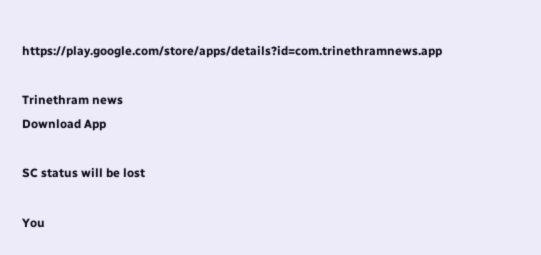https://play.google.com/store/apps/details?id=com.trinethramnews.app

Trinethram news
Download App

SC status will be lost

You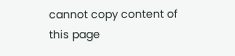cannot copy content of this page